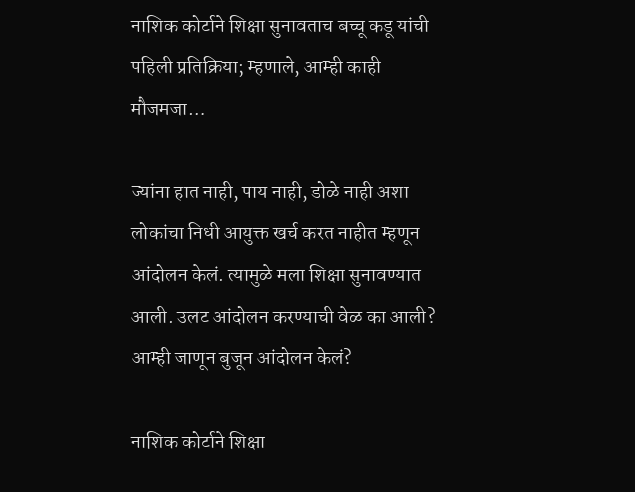नाशिक कोर्टाने शिक्षा सुनावताच बच्चू कडू यांची पहिली प्रतिक्रिया; म्हणाले, आम्ही काही मौजमजा…

ज्यांना हात नाही, पाय नाही, डोळे नाही अशा लोकांचा निधी आयुक्त खर्च करत नाहीत म्हणून आंदोलन केलं. त्यामुळे मला शिक्षा सुनावण्यात आली. उलट आंदोलन करण्याची वेळ का आली? आम्ही जाणून बुजून आंदोलन केलं?

नाशिक कोर्टाने शिक्षा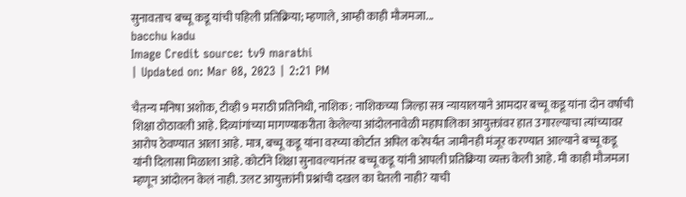सुनावताच बच्चू कडू यांची पहिली प्रतिक्रिया; म्हणाले, आम्ही काही मौजमजा...
bacchu kadu
Image Credit source: tv9 marathi
| Updated on: Mar 08, 2023 | 2:21 PM

चैतन्य मनिषा अशोक, टीव्ही 9 मराठी प्रतिनिधी, नाशिक : नाशिकच्या जिल्हा सत्र न्यायालयाने आमदार बच्चू कडू यांना दोन वर्षाची शिक्षा ठोठावली आहे. दिव्यांगांच्या मागण्याकरीता केलेल्या आंदोलनावेळी महापालिका आयुक्तांवर हात उगारल्याचा त्यांच्यावर आरोप ठेवण्यात आला आहे. मात्र, बच्चू कडू यांना वरच्या कोर्टात अपिल करेपर्यंत जामीनही मंजूर करण्यात आल्याने बच्चू कडू यांनी दिलासा मिळाला आहे. कोर्टाने शिक्षा सुनावल्यानंतर बच्चू कडू यांनी आपली प्रतिक्रिया व्यक्त केली आहे. मी काही मौजमजा म्हणून आंदोलन केलं नाही. उलट आयुक्तांनी प्रश्नांची दखल का घेतली नाही? याची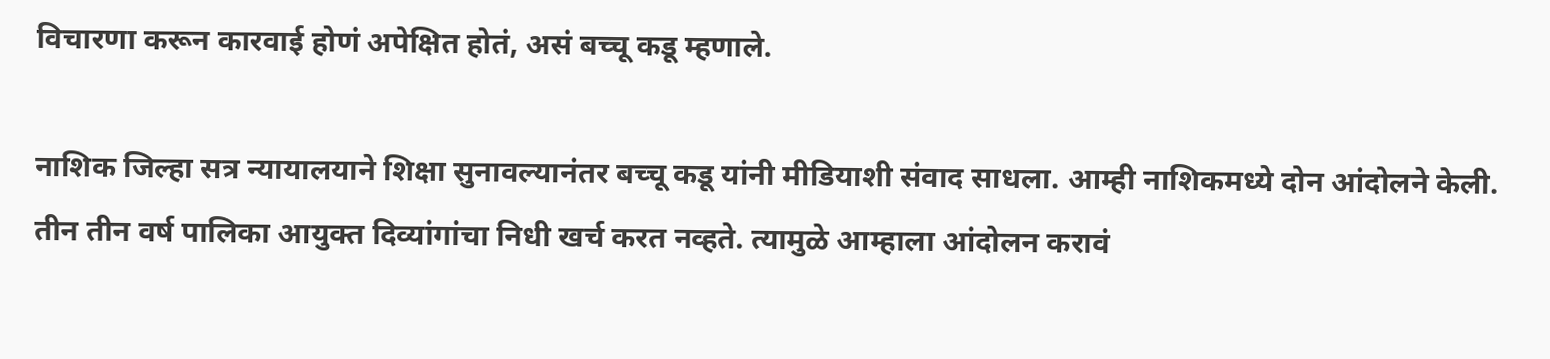विचारणा करून कारवाई होणं अपेक्षित होतं, असं बच्चू कडू म्हणाले.

नाशिक जिल्हा सत्र न्यायालयाने शिक्षा सुनावल्यानंतर बच्चू कडू यांनी मीडियाशी संवाद साधला. आम्ही नाशिकमध्ये दोन आंदोलने केली. तीन तीन वर्ष पालिका आयुक्त दिव्यांगांचा निधी खर्च करत नव्हते. त्यामुळे आम्हाला आंदोलन करावं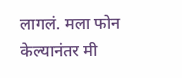लागलं. मला फोन केल्यानंतर मी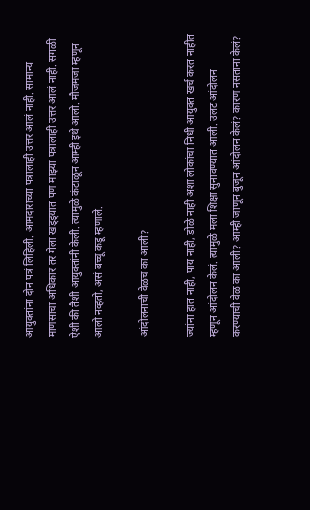आयुक्तांना दोन पत्रं लिहिली. आमदाराच्या पत्रालाही उत्तर आलं नाही. सामान्य माणसाचा अधिकार तर गेला खड्ड्यात पण माझ्या पत्रालाही उत्तर आलं नाही. सगळी ऐशी की तैशी आयुक्तांनी केली. त्यामुळे कंटाळून आम्ही इथे आलो. मौजमजा म्हणून आलो नव्हतो, असं बच्चू कडू म्हणाले.

आंदोलनाची वेळच का आली?

ज्यांना हात नाही, पाय नाही, डोळे नाही अशा लोकांचा निधी आयुक्त खर्च करत नाहीत म्हणून आंदोलन केलं. त्यामुळे मला शिक्षा सुनावण्यात आली. उलट आंदोलन करण्याची वेळ का आली? आम्ही जाणून बुजून आंदोलन केलं? कारण नसताना केलं?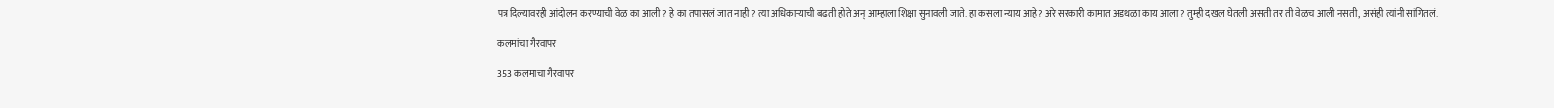पत्र दिल्यावरही आंदोलन करण्याची वेळ का आली? हे का तपासलं जात नाही? त्या अधिकाऱ्याची बढती होते अन् आम्हाला शिक्षा सुनावली जाते. हा कसला न्याय आहे? अरे सरकारी कामात अडथळा काय आला? तुम्ही दखल घेतली असती तर ती वेळच आली नसती, असंही त्यांनी सांगितलं.

कलमांचा गैरवापर

353 कलमाचा गैरवापर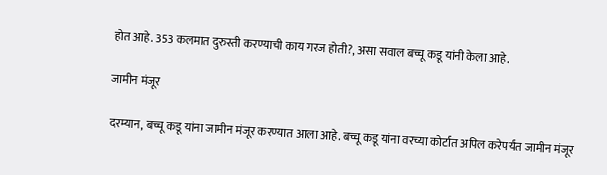होत आहे. 353 कलमात दुरुस्ती करण्याची काय गरज होती?, असा सवाल बच्चू कडू यांनी केला आहे.

जामीन मंजूर

दरम्यान, बच्चू कडू यांना जामीन मंजूर करण्यात आला आहे. बच्चू कडू यांना वरच्या कोर्टात अपिल करेपर्यंत जामीन मंजूर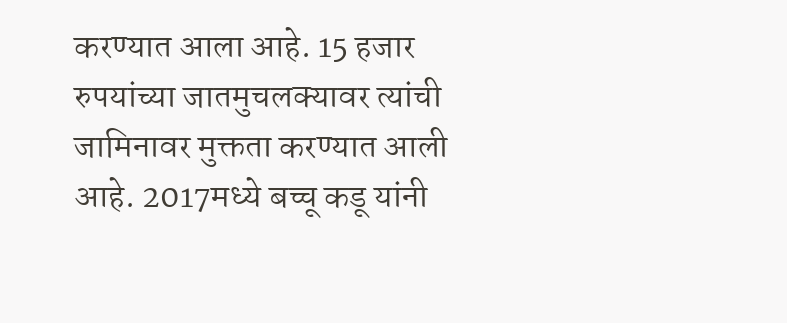करण्यात आला आहे. 15 हजार रुपयांच्या जातमुचलक्यावर त्यांची जामिनावर मुक्तता करण्यात आली आहे. 2017मध्ये बच्चू कडू यांनी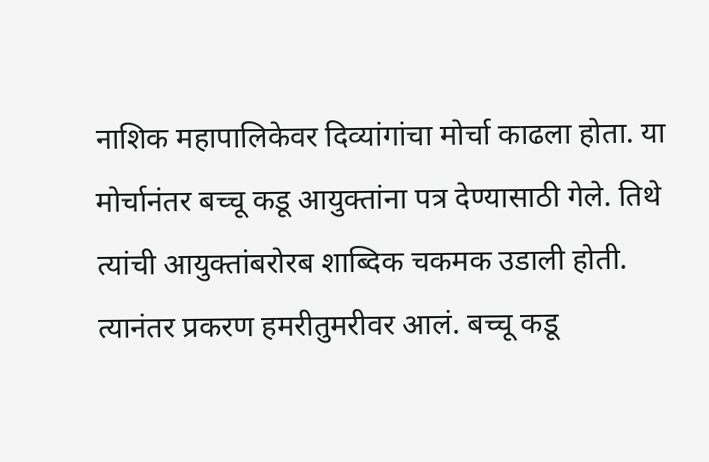नाशिक महापालिकेवर दिव्यांगांचा मोर्चा काढला होता. या मोर्चानंतर बच्चू कडू आयुक्तांना पत्र देण्यासाठी गेले. तिथे त्यांची आयुक्तांबरोरब शाब्दिक चकमक उडाली होती. त्यानंतर प्रकरण हमरीतुमरीवर आलं. बच्चू कडू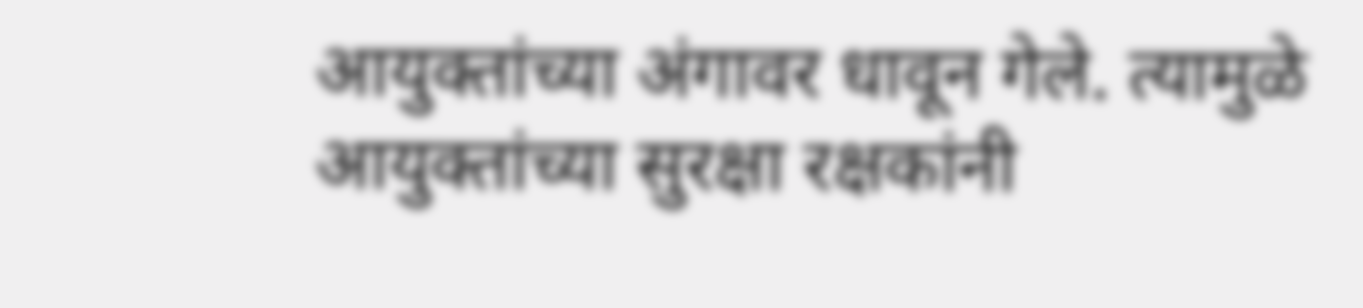आयुक्तांच्या अंगावर धावून गेले. त्यामुळे आयुक्तांच्या सुरक्षा रक्षकांनी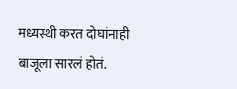मध्यस्थी करत दोघांनाही बाजूला सारलं होतं.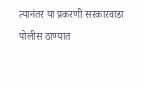त्यानंतर या प्रकरणी सरकारवाडा पोलीस ठाण्यात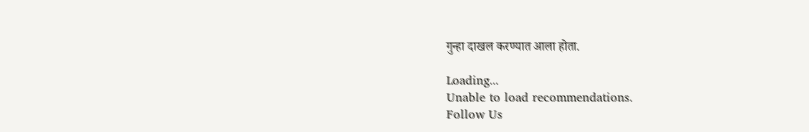गुन्हा दाखल करण्यात आला होता.

Loading...
Unable to load recommendations.
Follow Us